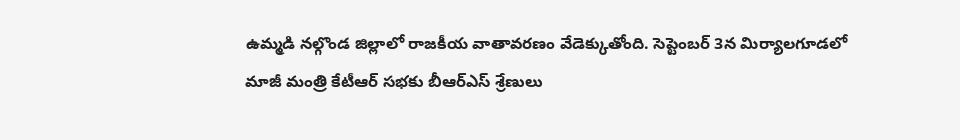ఉమ్మడి నల్గొండ జిల్లాలో రాజకీయ వాతావరణం వేడెక్కుతోంది. సెప్టెంబర్ 3న మిర్యాలగూడలో మాజీ మంత్రి కేటీఆర్ సభకు బీఆర్ఎస్ శ్రేణులు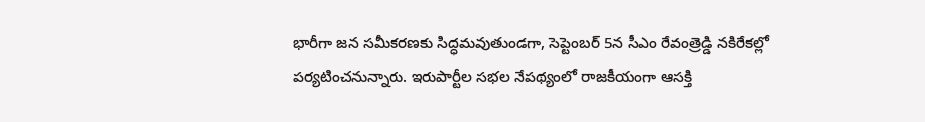భారీగా జన సమీకరణకు సిద్ధమవుతుండగా, సెప్టెంబర్ 5న సీఎం రేవంత్రెడ్డి నకిరేకల్లో పర్యటించనున్నారు. ఇరుపార్టీల సభల నేపథ్యంలో రాజకీయంగా ఆసక్తి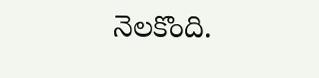నెలకొంది.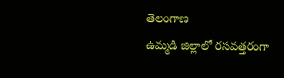తెలంగాణ
ఉమ్మడి జిల్లాలో రసవత్తరంగా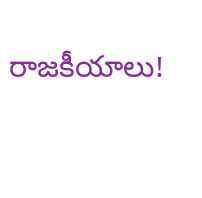రాజకీయాలు!